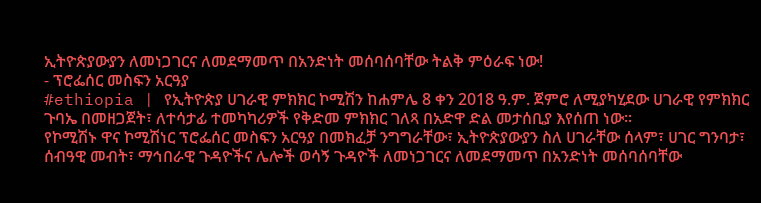ኢትዮጵያውያን ለመነጋገርና ለመደማመጥ በአንድነት መሰባሰባቸው ትልቅ ምዕራፍ ነው!
- ፕሮፌሰር መስፍን አርዓያ
#ethiopia | የኢትዮጵያ ሀገራዊ ምክክር ኮሚሽን ከሐምሌ 8 ቀን 2018 ዓ.ም. ጀምሮ ለሚያካሂደው ሀገራዊ የምክክር ጉባኤ በመዘጋጀት፣ ለተሳታፊ ተመካካሪዎች የቅድመ ምክክር ገለጻ በአድዋ ድል መታሰቢያ እየሰጠ ነው።
የኮሚሽኑ ዋና ኮሚሽነር ፕሮፌሰር መስፍን አርዓያ በመክፈቻ ንግግራቸው፣ ኢትዮጵያውያን ስለ ሀገራቸው ሰላም፣ ሀገር ግንባታ፣ ሰብዓዊ መብት፣ ማኅበራዊ ጉዳዮችና ሌሎች ወሳኝ ጉዳዮች ለመነጋገርና ለመደማመጥ በአንድነት መሰባሰባቸው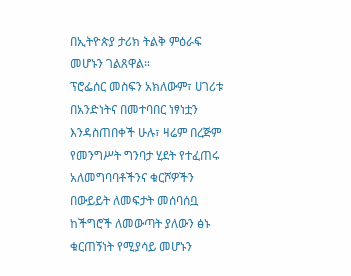በኢትዮጵያ ታሪክ ትልቅ ምዕራፍ መሆኑን ገልጸዋል።
ፕሮፌሰር መስፍን አክለውም፣ ሀገሪቱ በአንድነትና በመተባበር ነፃነቷን እንዳስጠበቀች ሁሉ፣ ዛሬም በረጅም የመንግሥት ግንባታ ሂደት የተፈጠሩ አለመግባባቶችንና ቁርሾዎችን በውይይት ለመፍታት መሰባሰቧ ከችግሮች ለመውጣት ያለውን ፅኑ ቁርጠኝነት የሚያሳይ መሆኑን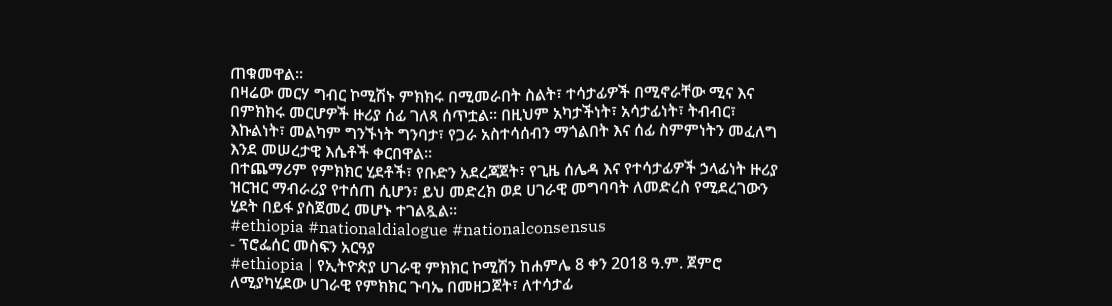ጠቁመዋል።
በዛሬው መርሃ ግብር ኮሚሽኑ ምክክሩ በሚመራበት ስልት፣ ተሳታፊዎች በሚኖራቸው ሚና እና በምክክሩ መርሆዎች ዙሪያ ሰፊ ገለጻ ሰጥቷል። በዚህም አካታችነት፣ አሳታፊነት፣ ትብብር፣ እኩልነት፣ መልካም ግንኙነት ግንባታ፣ የጋራ አስተሳሰብን ማጎልበት እና ሰፊ ስምምነትን መፈለግ እንደ መሠረታዊ እሴቶች ቀርበዋል።
በተጨማሪም የምክክር ሂደቶች፣ የቡድን አደረጃጀት፣ የጊዜ ሰሌዳ እና የተሳታፊዎች ኃላፊነት ዙሪያ ዝርዝር ማብራሪያ የተሰጠ ሲሆን፣ ይህ መድረክ ወደ ሀገራዊ መግባባት ለመድረስ የሚደረገውን ሂደት በይፋ ያስጀመረ መሆኑ ተገልጿል።
#ethiopia #nationaldialogue #nationalconsensus
- ፕሮፌሰር መስፍን አርዓያ
#ethiopia | የኢትዮጵያ ሀገራዊ ምክክር ኮሚሽን ከሐምሌ 8 ቀን 2018 ዓ.ም. ጀምሮ ለሚያካሂደው ሀገራዊ የምክክር ጉባኤ በመዘጋጀት፣ ለተሳታፊ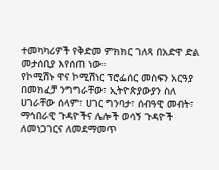ተመካካሪዎች የቅድመ ምክክር ገለጻ በአድዋ ድል መታሰቢያ እየሰጠ ነው።
የኮሚሽኑ ዋና ኮሚሽነር ፕሮፌሰር መስፍን አርዓያ በመክፈቻ ንግግራቸው፣ ኢትዮጵያውያን ስለ ሀገራቸው ሰላም፣ ሀገር ግንባታ፣ ሰብዓዊ መብት፣ ማኅበራዊ ጉዳዮችና ሌሎች ወሳኝ ጉዳዮች ለመነጋገርና ለመደማመጥ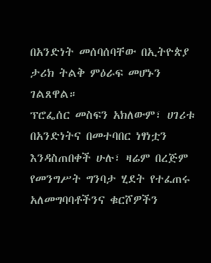በአንድነት መሰባሰባቸው በኢትዮጵያ ታሪክ ትልቅ ምዕራፍ መሆኑን ገልጸዋል።
ፕሮፌሰር መስፍን አክለውም፣ ሀገሪቱ በአንድነትና በመተባበር ነፃነቷን እንዳስጠበቀች ሁሉ፣ ዛሬም በረጅም የመንግሥት ግንባታ ሂደት የተፈጠሩ አለመግባባቶችንና ቁርሾዎችን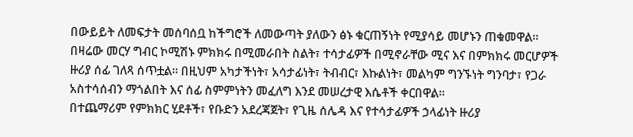በውይይት ለመፍታት መሰባሰቧ ከችግሮች ለመውጣት ያለውን ፅኑ ቁርጠኝነት የሚያሳይ መሆኑን ጠቁመዋል።
በዛሬው መርሃ ግብር ኮሚሽኑ ምክክሩ በሚመራበት ስልት፣ ተሳታፊዎች በሚኖራቸው ሚና እና በምክክሩ መርሆዎች ዙሪያ ሰፊ ገለጻ ሰጥቷል። በዚህም አካታችነት፣ አሳታፊነት፣ ትብብር፣ እኩልነት፣ መልካም ግንኙነት ግንባታ፣ የጋራ አስተሳሰብን ማጎልበት እና ሰፊ ስምምነትን መፈለግ እንደ መሠረታዊ እሴቶች ቀርበዋል።
በተጨማሪም የምክክር ሂደቶች፣ የቡድን አደረጃጀት፣ የጊዜ ሰሌዳ እና የተሳታፊዎች ኃላፊነት ዙሪያ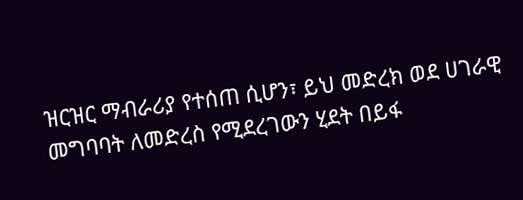ዝርዝር ማብራሪያ የተሰጠ ሲሆን፣ ይህ መድረክ ወደ ሀገራዊ መግባባት ለመድረስ የሚደረገውን ሂደት በይፋ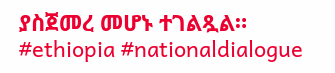ያስጀመረ መሆኑ ተገልጿል።
#ethiopia #nationaldialogue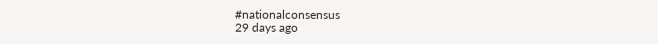#nationalconsensus
29 days ago